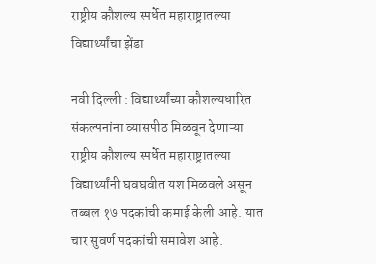राष्ट्रीय कौशल्य स्पर्धेत महाराष्ट्रातल्या विद्यार्थ्यांचा झेंडा

नवी दिल्ली : विद्यार्थ्यांच्या कौशल्यधारित संकल्पनांना व्यासपीठ मिळवून देणाऱ्या राष्ट्रीय कौशल्य स्पर्धेत महाराष्ट्रातल्या विद्यार्थ्यांनी घवघवीत यश मिळवले असून तब्बल १७ पदकांची कमाई केली आहे. यात चार सुवर्ण पदकांची समावेश आहे.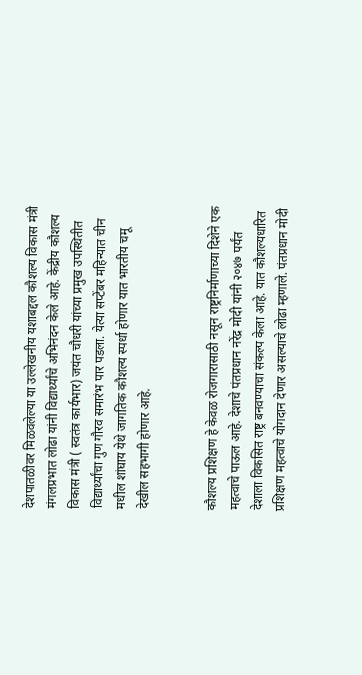देशपातळीवर मिळवलेल्या या उल्लेखनीय यशाबद्दल कौशल्य विकास मंत्री मंगलप्रभात लोढा यांनी विद्यार्थ्यांचे अभिनंदन केले आहे. केंद्रीय कौशल्य विकास मंत्री ( स्वतंत्र कार्यभार) जयंत चौधरी यांच्या प्रमुख उपस्थितीत विद्यार्थ्यांचा गुण गौरव समारंभ पार पडला. येत्या सप्टेंबर महिन्यात चीन मधील शांघाय येथे जागतिक कौशल्य स्पर्धा होणार यात भारतीय चमू देखील सहभागी होणार आहे.


कौशल्य प्रशिक्षण हे केवळ रोजगारासाठी नसून राष्ट्रनिर्माणाच्या दिशेने एक महत्वाचे पाऊल आहे. देशाचे पंतप्रधान नरेंद्र मोदी यांनी २०४७ पर्यंत देशाला विकसित राष्ट्र बनवण्याचा संकल्प केला आहे. यात कौशल्यधारित प्रशिक्षण महत्वाचे योगदान देणार असल्याचे लोढा म्हणाले. पंतप्रधान मोदी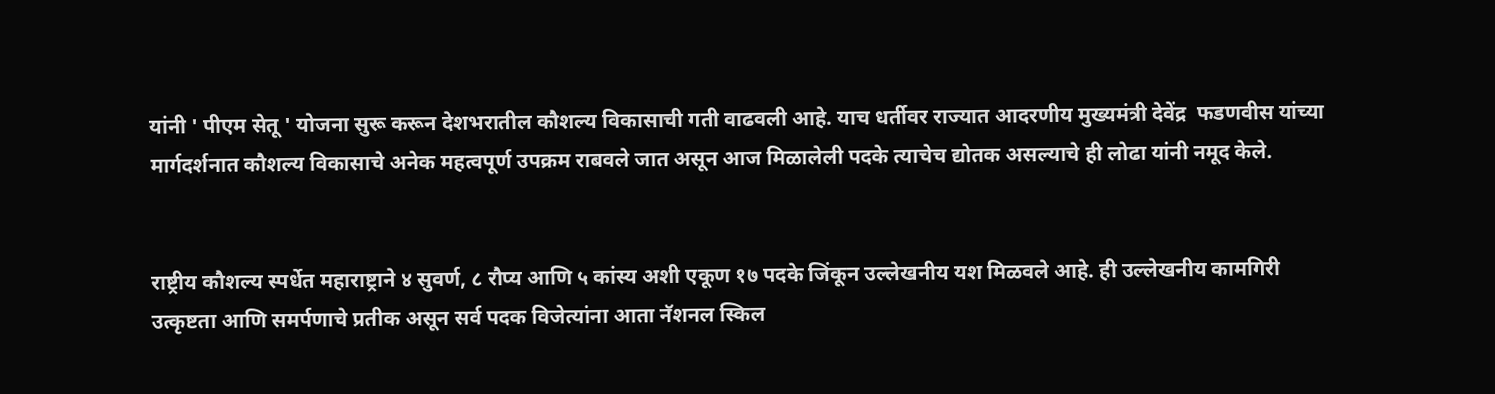यांनी ' पीएम सेतू ' योजना सुरू करून देशभरातील कौशल्य विकासाची गती वाढवली आहे. याच धर्तीवर राज्यात आदरणीय मुख्यमंत्री देवेंद्र  फडणवीस यांच्या मार्गदर्शनात कौशल्य विकासाचे अनेक महत्वपूर्ण उपक्रम राबवले जात असून आज मिळालेली पदके त्याचेच द्योतक असल्याचे ही लोढा यांनी नमूद केले.


राष्ट्रीय कौशल्य स्पर्धेत महाराष्ट्राने ४ सुवर्ण, ८ रौप्य आणि ५ कांस्य अशी एकूण १७ पदके जिंकून उल्लेखनीय यश मिळवले आहे. ही उल्लेखनीय कामगिरी उत्कृष्टता आणि समर्पणाचे प्रतीक असून सर्व पदक विजेत्यांना आता नॅशनल स्किल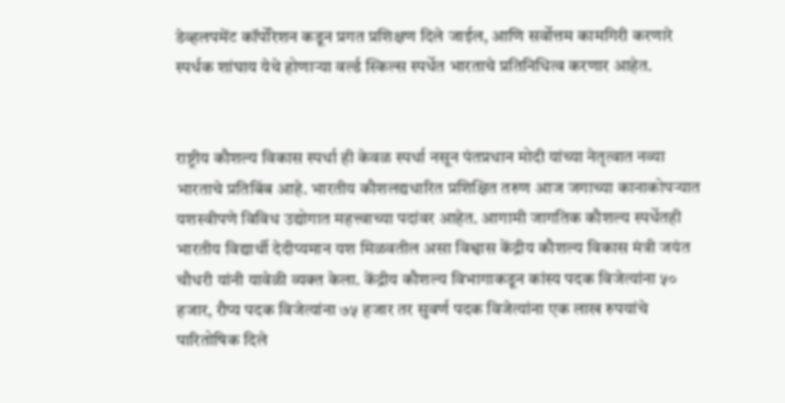डेव्हलपमेंट कॉर्पोरेशन कडून प्रगत प्रशिक्षण दिले जाईल, आणि सर्वोत्तम कामगिरी करणारे स्पर्धक शांघाय येथे होणाऱ्या वर्ल्ड स्किल्स स्पर्धेत भारताचे प्रतिनिधित्व करणार आहेत.


राष्ट्रीय कौशल्य विकास स्पर्धा ही केवळ स्पर्धा नसून पंतप्रधान मोदी यांच्या नेतृत्वात नव्या भारताचे प्रतिबिंब आहे. भारतीय कौशलद्यधारित प्रशिक्षित तरुण आज जगाच्या कानाकोपऱ्यात यशस्वीपणे विविध उद्योगात महत्त्वाच्या पदांवर आहेत. आगामी जागतिक कौशल्य स्पर्धेतही भारतीय विद्यार्थी देदीप्यमान यश मिळवतील असा विश्वास केंद्रीय कौशल्य विकास मंत्री जयंत चौधरी यांनी यावेळी व्यक्त केला. केंद्रीय कौशल्य विभागाकडून कांस्य पदक विजेत्यांना ५० हजार, रौप्य पदक विजेत्यांना ७५ हजार तर सुवर्ण पदक विजेत्यांना एक लाख रुपयांचे पारितोषिक दिले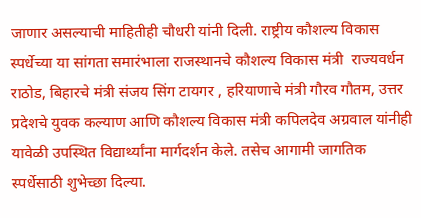जाणार असल्याची माहितीही चौधरी यांनी दिली. राष्ट्रीय कौशल्य विकास स्पर्धेच्या या सांगता समारंभाला राजस्थानचे कौशल्य विकास मंत्री  राज्यवर्धन राठोड, बिहारचे मंत्री संजय सिंग टायगर , हरियाणाचे मंत्री गौरव गौतम, उत्तर प्रदेशचे युवक कल्याण आणि कौशल्य विकास मंत्री कपिलदेव अग्रवाल यांनीही यावेळी उपस्थित विद्यार्थ्यांना मार्गदर्शन केले. तसेच आगामी जागतिक स्पर्धेसाठी शुभेच्छा दिल्या.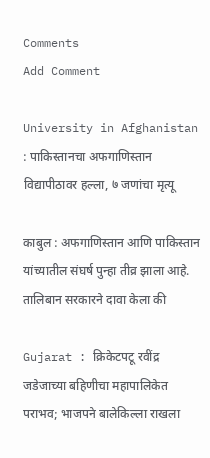Comments
Add Comment

University in Afghanistan : पाकिस्तानचा अफगाणिस्तान विद्यापीठावर हल्ला, ७ जणांचा मृत्यू

काबुल : अफगाणिस्तान आणि पाकिस्तान यांच्यातील संघर्ष पुन्हा तीव्र झाला आहे. तालिबान सरकारने दावा केला की

Gujarat : क्रिकेटपटू रवींद्र जडेजाच्या बहिणीचा महापालिकेत पराभव; भाजपने बालेकिल्ला राखला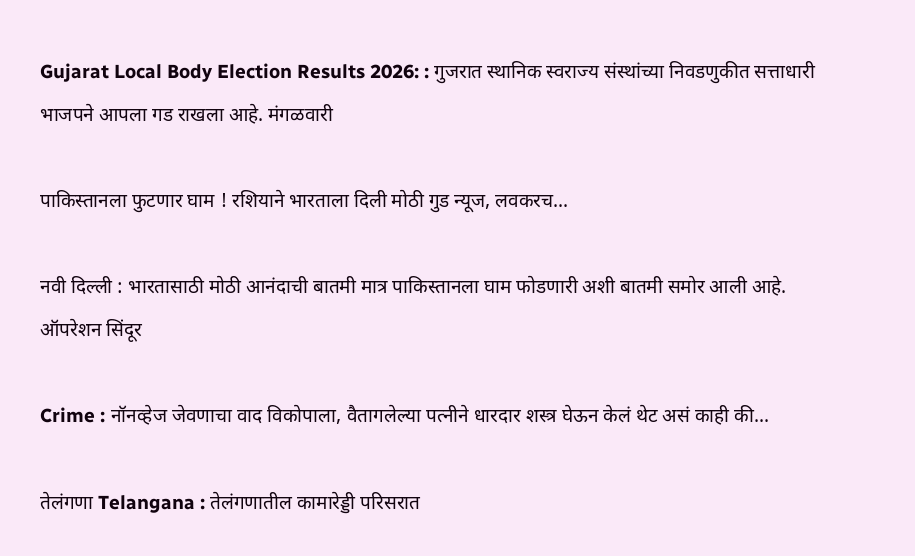Gujarat Local Body Election Results 2026: : गुजरात स्थानिक स्वराज्य संस्थांच्या निवडणुकीत सत्ताधारी भाजपने आपला गड राखला आहे. मंगळवारी

पाकिस्तानला फुटणार घाम ! रशियाने भारताला दिली मोठी गुड न्यूज, लवकरच...

नवी दिल्ली : भारतासाठी मोठी आनंदाची बातमी मात्र पाकिस्तानला घाम फोडणारी अशी बातमी समोर आली आहे. ऑपरेशन सिंदूर

Crime : नॉनव्हेज जेवणाचा वाद विकोपाला, वैतागलेल्या पत्नीने धारदार शस्त्र घेऊन केलं थेट असं काही की...

तेलंगणा Telangana : तेलंगणातील कामारेड्डी परिसरात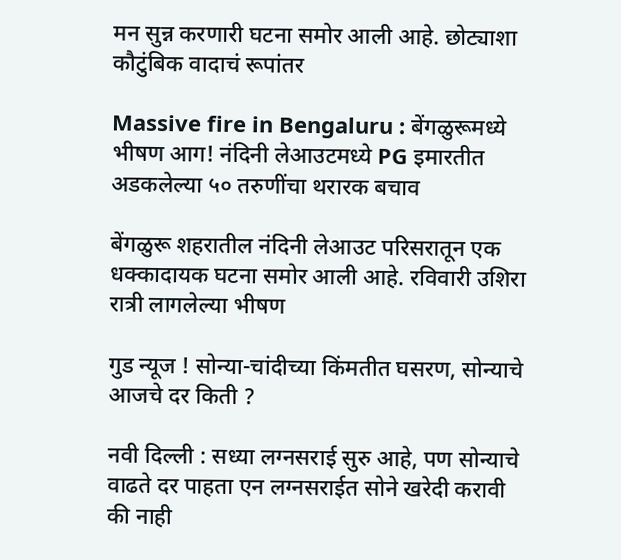मन सुन्न करणारी घटना समोर आली आहे. छोट्याशा कौटुंबिक वादाचं रूपांतर

Massive fire in Bengaluru : बेंगळुरूमध्ये भीषण आग! नंदिनी लेआउटमध्ये PG इमारतीत अडकलेल्या ५० तरुणींचा थरारक बचाव

बेंगळुरू शहरातील नंदिनी लेआउट परिसरातून एक धक्कादायक घटना समोर आली आहे. रविवारी उशिरा रात्री लागलेल्या भीषण

गुड न्यूज ! सोन्या-चांदीच्या किंमतीत घसरण, सोन्याचे आजचे दर किती ?

नवी दिल्ली : सध्या लग्नसराई सुरु आहे, पण सोन्याचे वाढते दर पाहता एन लग्नसराईत सोने खरेदी करावी की नाही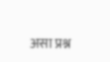असा प्रश्न